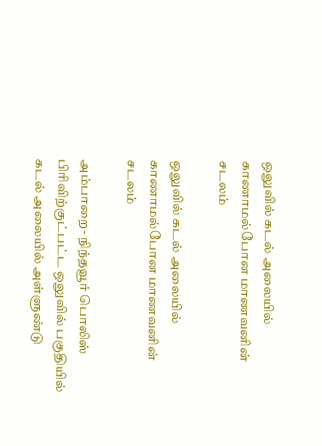ஒலுவில் கடல் அலையில் காணாமல்போன மாணவனின் சடலம்

ஒலுவில் கடல் அலையில் காணாமல்போன மாணவனின் சடலம்

அம்பாறை- நிந்தவூர் பொலிஸ் பிரிவிற்குட்பட்ட ஒலுவில் பகுதியில் கடல் அலையில் அள்ளுண்டு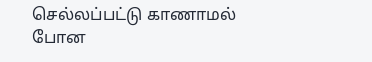செல்லப்பட்டு காணாமல் போன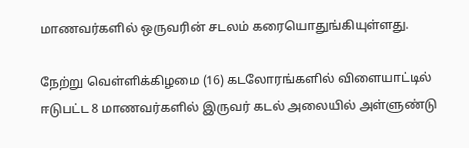மாணவர்களில் ஒருவரின் சடலம் கரையொதுங்கியுள்ளது.

நேற்று வெள்ளிக்கிழமை (16) கடலோரங்களில் விளையாட்டில் ஈடுபட்ட 8 மாணவர்களில் இருவர் கடல் அலையில் அள்ளுண்டு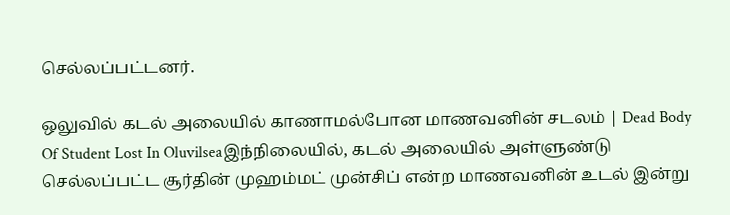செல்லப்பட்டனர்.

ஒலுவில் கடல் அலையில் காணாமல்போன மாணவனின் சடலம் | Dead Body Of Student Lost In Oluvilseaஇந்நிலையில், கடல் அலையில் அள்ளுண்டு செல்லப்பட்ட சூர்தின் முஹம்மட் முன்சிப் என்ற மாணவனின் உடல் இன்று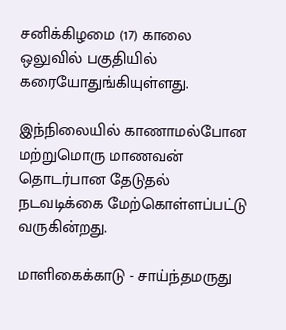சனிக்கிழமை (17) காலை ஒலுவில் பகுதியில் கரையோதுங்கியுள்ளது.

இந்நிலையில் காணாமல்போன மற்றுமொரு மாணவன் தொடர்பான தேடுதல் நடவடிக்கை மேற்கொள்ளப்பட்டு வருகின்றது.

மாளிகைக்காடு - சாய்ந்தமருது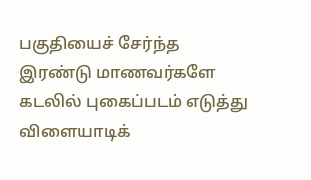பகுதியைச் சேர்ந்த இரண்டு மாணவர்களே கடலில் புகைப்படம் எடுத்து விளையாடிக்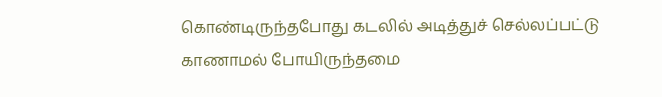கொண்டிருந்தபோது கடலில் அடித்துச் செல்லப்பட்டு காணாமல் போயிருந்தமை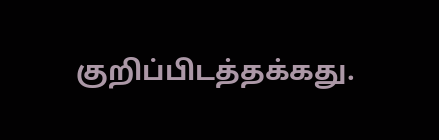குறிப்பிடத்தக்கது.